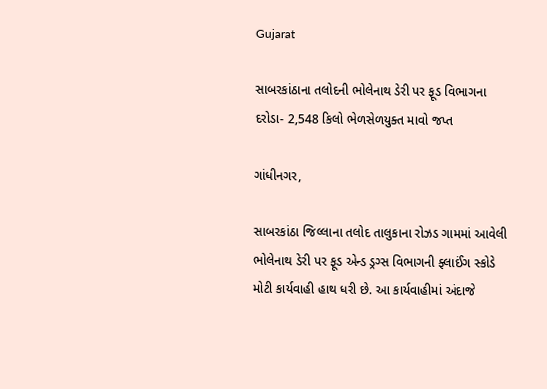Gujarat

સાબરકાંઠાના તલોદની ભોલેનાથ ડેરી પર ફૂડ વિભાગના દરોડા- 2,548 કિલો ભેળસેળયુક્ત માવો જપ્ત

ગાંધીનગર,

સાબરકાંઠા જિલ્લાના તલોદ તાલુકાના રોઝડ ગામમાં આવેલી ભોલેનાથ ડેરી પર ફૂડ એન્ડ ડ્રગ્સ વિભાગની ફ્લાઈંગ સ્કોડે મોટી કાર્યવાહી હાથ ધરી છે. આ કાર્યવાહીમાં અંદાજે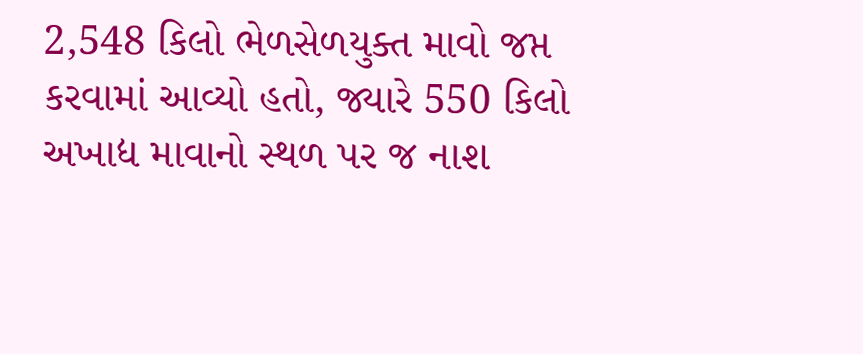2,548 કિલો ભેળસેળયુક્ત માવો જપ્ત કરવામાં આવ્યો હતો, જ્યારે 550 કિલો અખાદ્ય માવાનો સ્થળ પર જ નાશ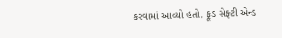કરવામાં આવ્યો હતો. ફૂડ સેફ્ટી એન્ડ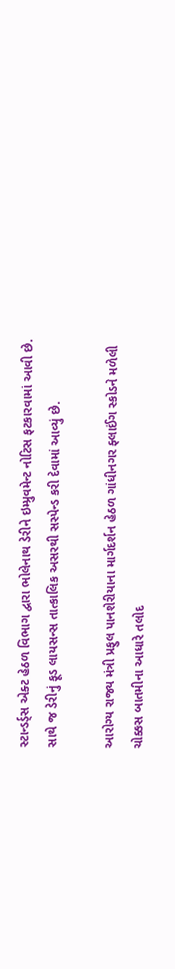સ્ટાન્ડર્ડ્સ એક્ટ હેઠળ વિભાગ દ્વારા ભોલેનાથ ડેરીને ઇમ્પ્રુવમેન્ટ નોટિસ ફટકારવામાં આવી છે. સાથે જ ડેરીનું ફૂડ લાયસન્સ તાત્કાલિક અસરથી સસ્પેન્ડ કરી દેવામાં આવ્યું છે.

આરોગ્ય રાજ્ય મંત્રી પ્રફુલ પાનશેરીયાના માર્ગદર્શન હેઠળ ગાંધીનગર ફ્લાઈંગ સ્કોડને મળેલી ચોક્કસ બાતમીના આધારે તલોદ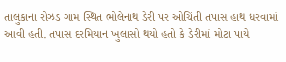તાલુકાના રોઝડ ગામ સ્થિત ભોલેનાથ ડેરી પર ઓચિંતી તપાસ હાથ ધરવામાં આવી હતી. તપાસ દરમિયાન ખુલાસો થયો હતો કે ડેરીમાં મોટા પાયે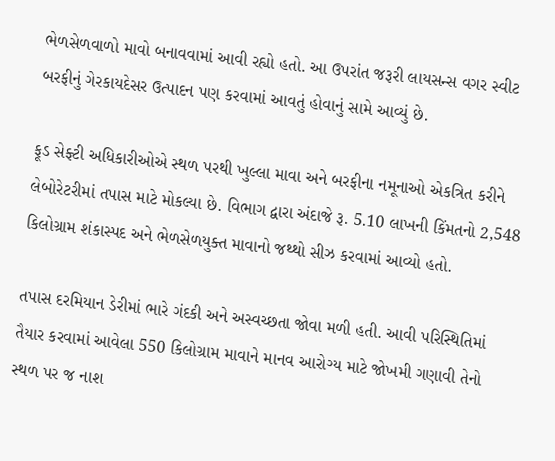ભેળસેળવાળો માવો બનાવવામાં આવી રહ્યો હતો. આ ઉપરાંત જરૂરી લાયસન્સ વગર સ્વીટ બરફીનું ગેરકાયદેસર ઉત્પાદન પણ કરવામાં આવતું હોવાનું સામે આવ્યું છે.

ફૂડ સેફ્ટી અધિકારીઓએ સ્થળ પરથી ખુલ્લા માવા અને બરફીના નમૂનાઓ એકત્રિત કરીને લેબોરેટરીમાં તપાસ માટે મોકલ્યા છે. વિભાગ દ્વારા અંદાજે રૂ. 5.10 લાખની કિંમતનો 2,548 કિલોગ્રામ શંકાસ્પદ અને ભેળસેળયુક્ત માવાનો જથ્થો સીઝ કરવામાં આવ્યો હતો.

તપાસ દરમિયાન ડેરીમાં ભારે ગંદકી અને અસ્વચ્છતા જોવા મળી હતી. આવી પરિસ્થિતિમાં તૈયાર કરવામાં આવેલા 550 કિલોગ્રામ માવાને માનવ આરોગ્ય માટે જોખમી ગણાવી તેનો સ્થળ પર જ નાશ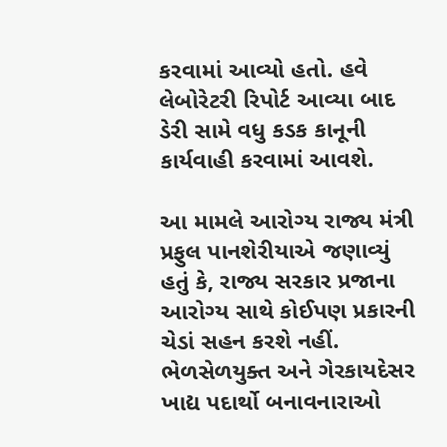કરવામાં આવ્યો હતો. હવે લેબોરેટરી રિપોર્ટ આવ્યા બાદ ડેરી સામે વધુ કડક કાનૂની કાર્યવાહી કરવામાં આવશે.

આ મામલે આરોગ્ય રાજ્ય મંત્રી પ્રફુલ પાનશેરીયાએ જણાવ્યું હતું કે, રાજ્ય સરકાર પ્રજાના આરોગ્ય સાથે કોઈપણ પ્રકારની ચેડાં સહન કરશે નહીં. ભેળસેળયુક્ત અને ગેરકાયદેસર ખાદ્ય પદાર્થો બનાવનારાઓ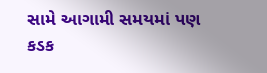સામે આગામી સમયમાં પણ કડક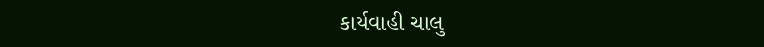કાર્યવાહી ચાલુ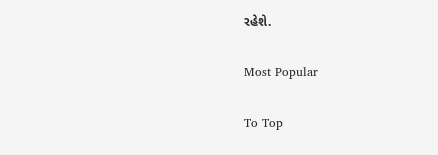રહેશે.

Most Popular

To Top